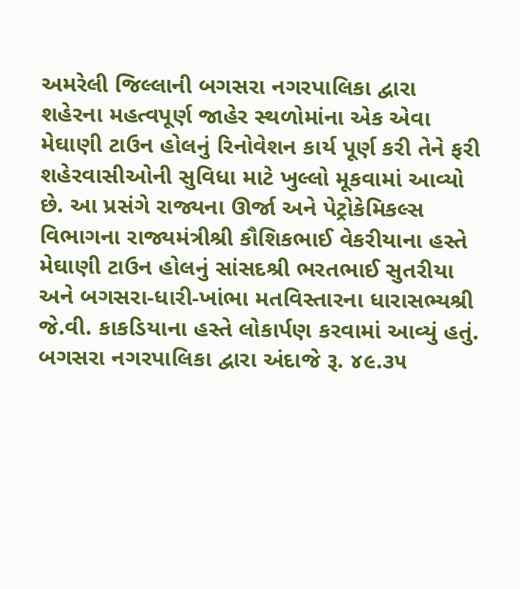અમરેલી જિલ્લાની બગસરા નગરપાલિકા દ્વારા શહેરના મહત્વપૂર્ણ જાહેર સ્થળોમાંના એક એવા મેઘાણી ટાઉન હોલનું રિનોવેશન કાર્ય પૂર્ણ કરી તેને ફરી શહેરવાસીઓની સુવિધા માટે ખુલ્લો મૂકવામાં આવ્યો છે. આ પ્રસંગે રાજ્યના ઊર્જા અને પેટ્રોકેમિકલ્સ વિભાગના રાજ્યમંત્રીશ્રી કૌશિકભાઈ વેકરીયાના હસ્તે મેઘાણી ટાઉન હોલનું સાંસદશ્રી ભરતભાઈ સુતરીયા અને બગસરા-ધારી-ખાંભા મતવિસ્તારના ધારાસભ્યશ્રી જે.વી. કાકડિયાના હસ્તે લોકાર્પણ કરવામાં આવ્યું હતું.
બગસરા નગરપાલિકા દ્વારા અંદાજે રૂ. ૪૯.૩૫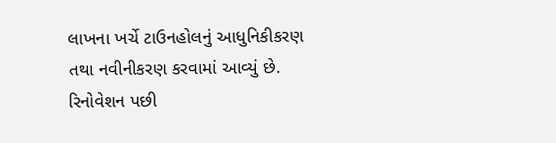લાખના ખર્ચે ટાઉનહોલનું આધુનિકીકરણ તથા નવીનીકરણ કરવામાં આવ્યું છે. રિનોવેશન પછી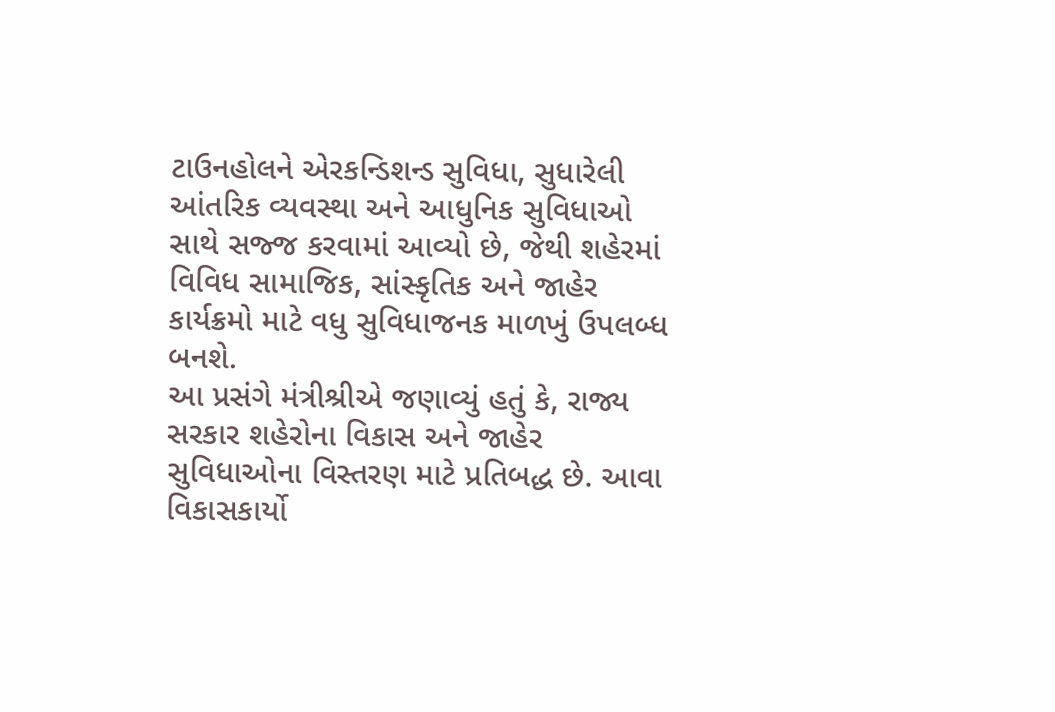ટાઉનહોલને એરકન્ડિશન્ડ સુવિધા, સુધારેલી આંતરિક વ્યવસ્થા અને આધુનિક સુવિધાઓ સાથે સજ્જ કરવામાં આવ્યો છે, જેથી શહેરમાં વિવિધ સામાજિક, સાંસ્કૃતિક અને જાહેર કાર્યક્રમો માટે વધુ સુવિધાજનક માળખું ઉપલબ્ધ બનશે.
આ પ્રસંગે મંત્રીશ્રીએ જણાવ્યું હતું કે, રાજ્ય સરકાર શહેરોના વિકાસ અને જાહેર સુવિધાઓના વિસ્તરણ માટે પ્રતિબદ્ધ છે. આવા વિકાસકાર્યો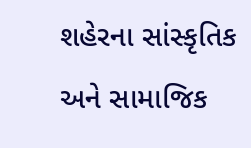શહેરના સાંસ્કૃતિક અને સામાજિક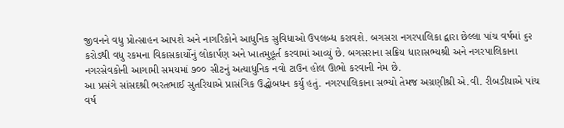જીવનને વધુ પ્રોત્સાહન આપશે અને નાગરિકોને આધુનિક સુવિધાઓ ઉપલબ્ધ કરાવશે. બગસરા નગરપાલિકા દ્વારા છેલ્લા પાંચ વર્ષમાં ૬૨ કરોડથી વધુ રકમના વિકાસકાર્યોનું લોકાર્પણ અને ખાતમુહૂર્ત કરવામાં આવ્યું છે. બગસરાના સક્રિય ધારાસભ્યશ્રી અને નગરપાલિકાના નગરસેવકોની આગામી સમયમાં ૭૦૦ સીટનું અત્યાધુનિક નવો ટાઉન હોલ ઊભો કરવાની નેમ છે.
આ પ્રસંગે સાંસદશ્રી ભરતભાઈ સુતરિયાએ પ્રાસંગિક ઉદ્ધોબધન કર્યુ હતું. નગરપાલિકાના સભ્યો તેમજ અગ્રણીશ્રી એ.વી. રીબડીયાએ પાંચ વર્ષ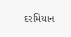દરમિયાન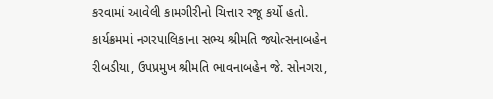કરવામાં આવેલી કામગીરીનો ચિત્તાર રજૂ કર્યો હતો.
કાર્યક્રમમાં નગરપાલિકાના સભ્ય શ્રીમતિ જ્યોત્સનાબહેન રીબડીયા, ઉપપ્રમુખ શ્રીમતિ ભાવનાબહેન જે. સોનગરા,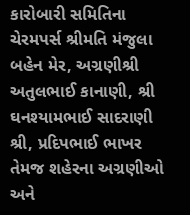કારોબારી સમિતિના ચેરમપર્સ શ્રીમતિ મંજુલા બહેન મેર, અગ્રણીશ્રી અતુલભાઈ કાનાણી, શ્રી ઘનશ્યામભાઈ સાદરાણી શ્રી, પ્રદિપભાઈ ભાખર તેમજ શહેરના અગ્રણીઓ અને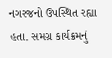નગરજનો ઉપસ્થિત રહ્યા હતા. સમગ્ર કાર્યક્રમનું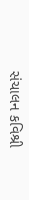સંચાલન કવિશ્રી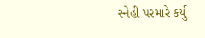સ્નેહી પરમારે કર્યુ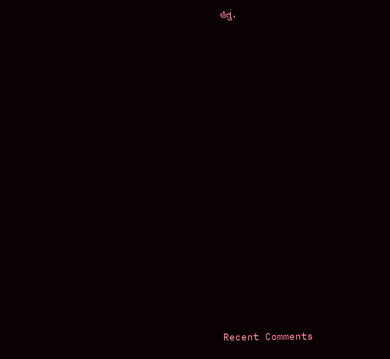હતું.
















Recent Comments